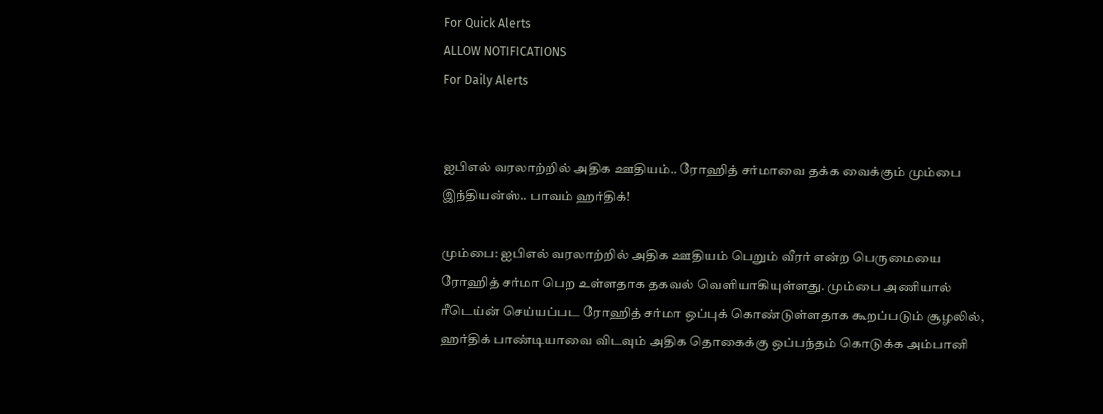For Quick Alerts
ALLOW NOTIFICATIONS
For Daily Alerts


ஐபிஎல் வரலாற்றில் அதிக ஊதியம்.. ரோஹித் சர்மாவை தக்க வைக்கும் மும்பை இந்தியன்ஸ்.. பாவம் ஹர்திக்!

மும்பை: ஐபிஎல் வரலாற்றில் அதிக ஊதியம் பெறும் வீரர் என்ற பெருமையை ரோஹித் சர்மா பெற உள்ளதாக தகவல் வெளியாகியுள்ளது. மும்பை அணியால் ரீடெய்ன் செய்யப்பட ரோஹித் சர்மா ஒப்புக் கொண்டுள்ளதாக கூறப்படும் சூழலில், ஹர்திக் பாண்டியாவை விடவும் அதிக தொகைக்கு ஒப்பந்தம் கொடுக்க அம்பானி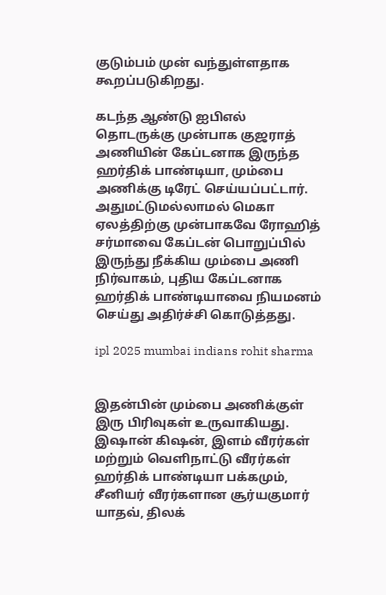குடும்பம் முன் வந்துள்ளதாக கூறப்படுகிறது.

கடந்த ஆண்டு ஐபிஎல் தொடருக்கு முன்பாக குஜராத் அணியின் கேப்டனாக இருந்த ஹர்திக் பாண்டியா, மும்பை அணிக்கு டிரேட் செய்யப்பட்டார். அதுமட்டுமல்லாமல் மெகா ஏலத்திற்கு முன்பாகவே ரோஹித் சர்மாவை கேப்டன் பொறுப்பில் இருந்து நீக்கிய மும்பை அணி நிர்வாகம், புதிய கேப்டனாக ஹர்திக் பாண்டியாவை நியமனம் செய்து அதிர்ச்சி கொடுத்தது.

ipl 2025 mumbai indians rohit sharma


இதன்பின் மும்பை அணிக்குள் இரு பிரிவுகள் உருவாகியது. இஷான் கிஷன், இளம் வீரர்கள் மற்றும் வெளிநாட்டு வீரர்கள் ஹர்திக் பாண்டியா பக்கமும், சீனியர் வீரர்களான சூர்யகுமார் யாதவ், திலக்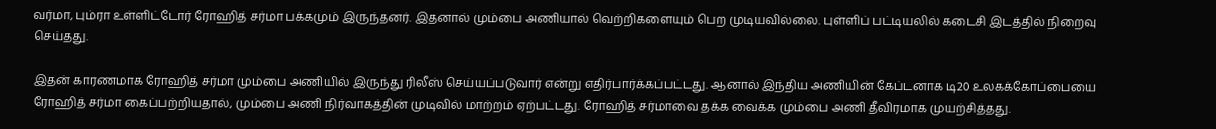வர்மா, பும்ரா உள்ளிட்டோர் ரோஹித் சர்மா பக்கமும் இருந்தனர். இதனால் மும்பை அணியால் வெற்றிகளையும் பெற முடியவில்லை. புள்ளிப் பட்டியலில் கடைசி இடத்தில் நிறைவு செய்தது.

இதன் காரணமாக ரோஹித் சர்மா மும்பை அணியில் இருந்து ரிலீஸ் செய்யப்படுவார் என்று எதிர்பார்க்கப்பட்டது. ஆனால் இந்திய அணியின் கேப்டனாக டி20 உலகக்கோப்பையை ரோஹித் சர்மா கைப்பற்றியதால், மும்பை அணி நிர்வாகத்தின் முடிவில் மாற்றம் ஏற்பட்டது. ரோஹித் சர்மாவை தக்க வைக்க மும்பை அணி தீவிரமாக முயற்சித்தது.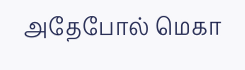அதேபோல் மெகா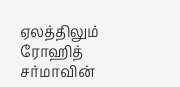ஏலத்திலும் ரோஹித் சர்மாவின்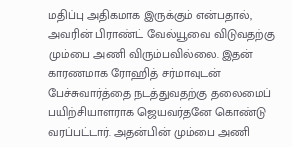மதிப்பு அதிகமாக இருக்கும் என்பதால், அவரின் பிராண்ட் வேல்யூவை விடுவதற்கு மும்பை அணி விரும்பவில்லை. இதன் காரணமாக ரோஹித் சர்மாவுடன் பேச்சுவார்த்தை நடத்துவதற்கு தலைமைப் பயிற்சியாளராக ஜெயவர்தனே கொண்டு வரப்பட்டார். அதன்பின் மும்பை அணி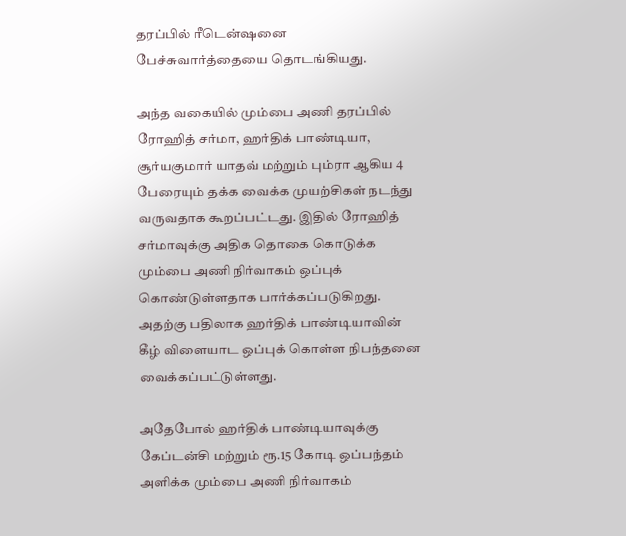தரப்பில் ரீடென்ஷனை பேச்சுவார்த்தையை தொடங்கியது.

அந்த வகையில் மும்பை அணி தரப்பில் ரோஹித் சர்மா, ஹர்திக் பாண்டியா, சூர்யகுமார் யாதவ் மற்றும் பும்ரா ஆகிய 4 பேரையும் தக்க வைக்க முயற்சிகள் நடந்து வருவதாக கூறப்பட்டது. இதில் ரோஹித் சர்மாவுக்கு அதிக தொகை கொடுக்க மும்பை அணி நிர்வாகம் ஒப்புக் கொண்டுள்ளதாக பார்க்கப்படுகிறது. அதற்கு பதிலாக ஹர்திக் பாண்டியாவின் கீழ் விளையாட ஒப்புக் கொள்ள நிபந்தனை வைக்கப்பட்டுள்ளது.

அதேபோல் ஹர்திக் பாண்டியாவுக்கு கேப்டன்சி மற்றும் ரூ.15 கோடி ஒப்பந்தம் அளிக்க மும்பை அணி நிர்வாகம்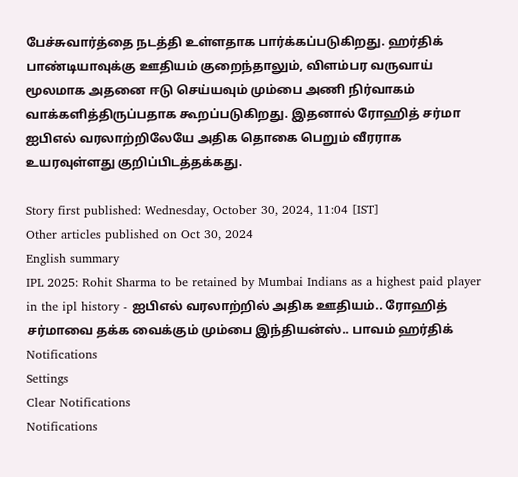பேச்சுவார்த்தை நடத்தி உள்ளதாக பார்க்கப்படுகிறது. ஹர்திக் பாண்டியாவுக்கு ஊதியம் குறைந்தாலும், விளம்பர வருவாய் மூலமாக அதனை ஈடு செய்யவும் மும்பை அணி நிர்வாகம் வாக்களித்திருப்பதாக கூறப்படுகிறது. இதனால் ரோஹித் சர்மா ஐபிஎல் வரலாற்றிலேயே அதிக தொகை பெறும் வீரராக உயரவுள்ளது குறிப்பிடத்தக்கது.

Story first published: Wednesday, October 30, 2024, 11:04 [IST]
Other articles published on Oct 30, 2024
English summary
IPL 2025: Rohit Sharma to be retained by Mumbai Indians as a highest paid player in the ipl history - ஐபிஎல் வரலாற்றில் அதிக ஊதியம்.. ரோஹித் சர்மாவை தக்க வைக்கும் மும்பை இந்தியன்ஸ்.. பாவம் ஹர்திக்
Notifications
Settings
Clear Notifications
Notifications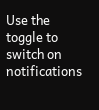Use the toggle to switch on notifications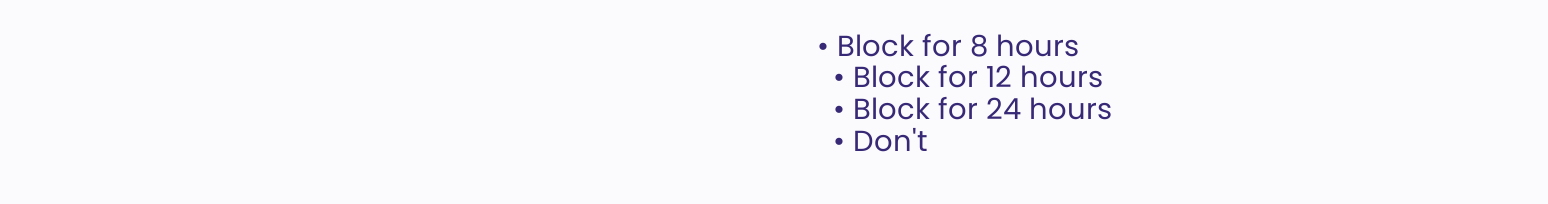• Block for 8 hours
  • Block for 12 hours
  • Block for 24 hours
  • Don't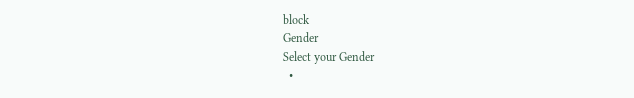block
Gender
Select your Gender
  •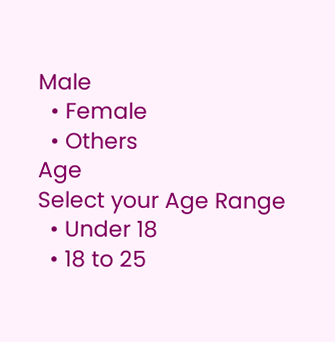Male
  • Female
  • Others
Age
Select your Age Range
  • Under 18
  • 18 to 25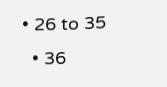• 26 to 35
  • 36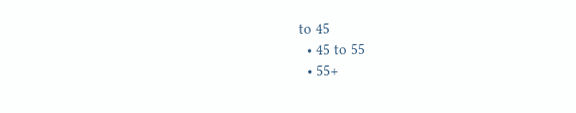to 45
  • 45 to 55
  • 55+